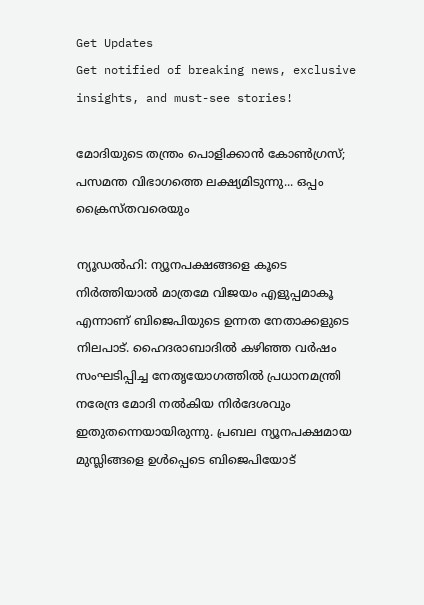Get Updates
Get notified of breaking news, exclusive insights, and must-see stories!

മോദിയുടെ തന്ത്രം പൊളിക്കാന്‍ കോണ്‍ഗ്രസ്; പസമന്ത വിഭാഗത്തെ ലക്ഷ്യമിടുന്നു... ഒപ്പം ക്രൈസ്തവരെയും

ന്യൂഡല്‍ഹി: ന്യൂനപക്ഷങ്ങളെ കൂടെ നിര്‍ത്തിയാല്‍ മാത്രമേ വിജയം എളുപ്പമാകൂ എന്നാണ് ബിജെപിയുടെ ഉന്നത നേതാക്കളുടെ നിലപാട്. ഹൈദരാബാദില്‍ കഴിഞ്ഞ വര്‍ഷം സംഘടിപ്പിച്ച നേതൃയോഗത്തില്‍ പ്രധാനമന്ത്രി നരേന്ദ്ര മോദി നല്‍കിയ നിര്‍ദേശവും ഇതുതന്നെയായിരുന്നു. പ്രബല ന്യൂനപക്ഷമായ മുസ്ലിങ്ങളെ ഉള്‍പ്പെടെ ബിജെപിയോട്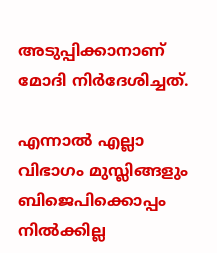അടുപ്പിക്കാനാണ് മോദി നിര്‍ദേശിച്ചത്.

എന്നാല്‍ എല്ലാ വിഭാഗം മുസ്ലിങ്ങളും ബിജെപിക്കൊപ്പം നില്‍ക്കില്ല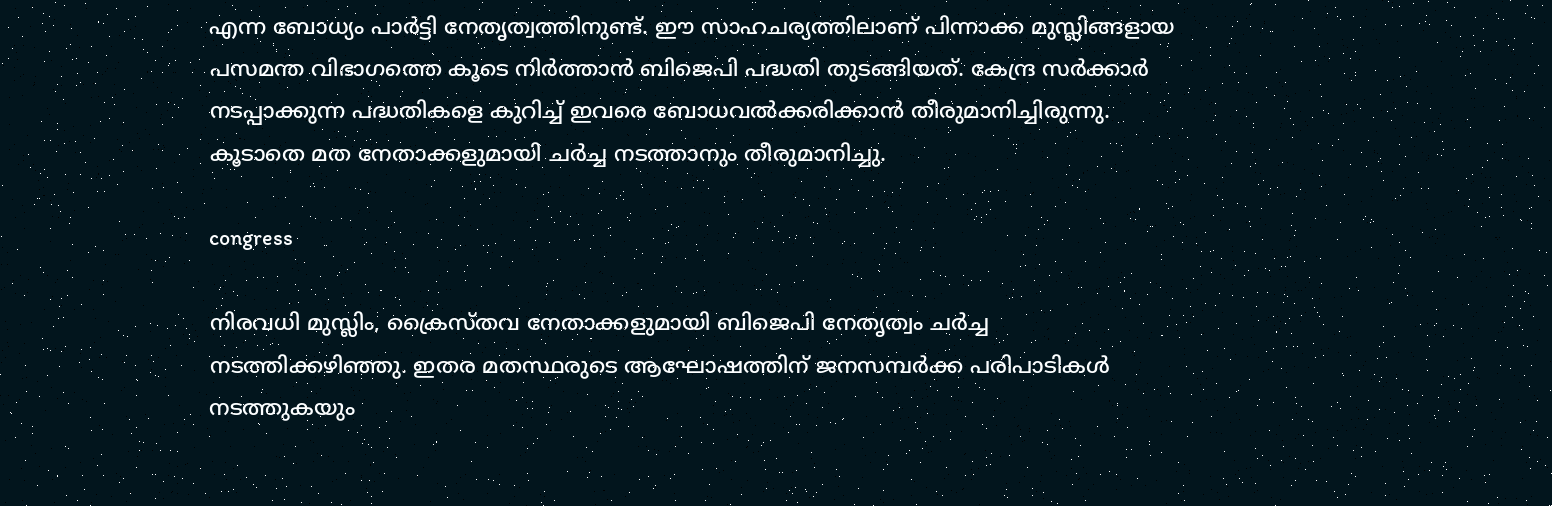എന്ന ബോധ്യം പാര്‍ട്ടി നേതൃത്വത്തിനുണ്ട്. ഈ സാഹചര്യത്തിലാണ് പിന്നാക്ക മുസ്ലിങ്ങളായ പസമന്ത വിഭാഗത്തെ കൂടെ നിര്‍ത്താന്‍ ബിജെപി പദ്ധതി തുടങ്ങിയത്. കേന്ദ്ര സര്‍ക്കാര്‍ നടപ്പാക്കുന്ന പദ്ധതികളെ കുറിച്ച് ഇവരെ ബോധവല്‍ക്കരിക്കാന്‍ തീരുമാനിച്ചിരുന്നു. കൂടാതെ മത നേതാക്കളുമായി ചര്‍ച്ച നടത്താനും തീരുമാനിച്ചു.

congress

നിരവധി മുസ്ലിം, ക്രൈസ്തവ നേതാക്കളുമായി ബിജെപി നേതൃത്വം ചര്‍ച്ച നടത്തിക്കഴിഞ്ഞു. ഇതര മതസ്ഥരുടെ ആഘോഷത്തിന് ജനസമ്പര്‍ക്ക പരിപാടികള്‍ നടത്തുകയും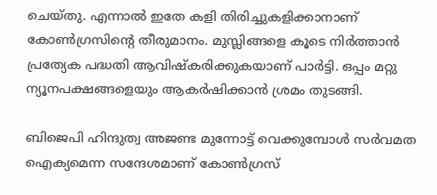ചെയ്തു. എന്നാല്‍ ഇതേ കളി തിരിച്ചുകളിക്കാനാണ് കോണ്‍ഗ്രസിന്റെ തീരുമാനം. മുസ്ലിങ്ങളെ കൂടെ നിര്‍ത്താന്‍ പ്രത്യേക പദ്ധതി ആവിഷ്‌കരിക്കുകയാണ് പാര്‍ട്ടി. ഒപ്പം മറ്റു ന്യൂനപക്ഷങ്ങളെയും ആകര്‍ഷിക്കാന്‍ ശ്രമം തുടങ്ങി.

ബിജെപി ഹിന്ദുത്വ അജണ്ട മുന്നോട്ട് വെക്കുമ്പോള്‍ സര്‍വമത ഐക്യമെന്ന സന്ദേശമാണ് കോണ്‍ഗ്രസ്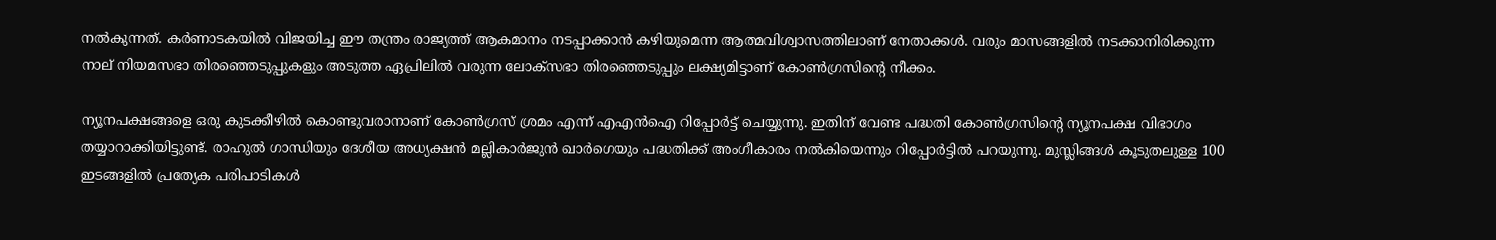നല്‍കുന്നത്. കര്‍ണാടകയില്‍ വിജയിച്ച ഈ തന്ത്രം രാജ്യത്ത് ആകമാനം നടപ്പാക്കാന്‍ കഴിയുമെന്ന ആത്മവിശ്വാസത്തിലാണ് നേതാക്കള്‍. വരും മാസങ്ങളില്‍ നടക്കാനിരിക്കുന്ന നാല് നിയമസഭാ തിരഞ്ഞെടുപ്പുകളും അടുത്ത ഏപ്രിലില്‍ വരുന്ന ലോക്‌സഭാ തിരഞ്ഞെടുപ്പും ലക്ഷ്യമിട്ടാണ് കോണ്‍ഗ്രസിന്റെ നീക്കം.

ന്യൂനപക്ഷങ്ങളെ ഒരു കുടക്കീഴില്‍ കൊണ്ടുവരാനാണ് കോണ്‍ഗ്രസ് ശ്രമം എന്ന് എഎന്‍ഐ റിപ്പോര്‍ട്ട് ചെയ്യുന്നു. ഇതിന് വേണ്ട പദ്ധതി കോണ്‍ഗ്രസിന്റെ ന്യൂനപക്ഷ വിഭാഗം തയ്യാറാക്കിയിട്ടുണ്ട്. രാഹുല്‍ ഗാന്ധിയും ദേശീയ അധ്യക്ഷന്‍ മല്ലികാര്‍ജുന്‍ ഖാര്‍ഗെയും പദ്ധതിക്ക് അംഗീകാരം നല്‍കിയെന്നും റിപ്പോര്‍ട്ടില്‍ പറയുന്നു. മുസ്ലിങ്ങള്‍ കൂടുതലുള്ള 100 ഇടങ്ങളില്‍ പ്രത്യേക പരിപാടികള്‍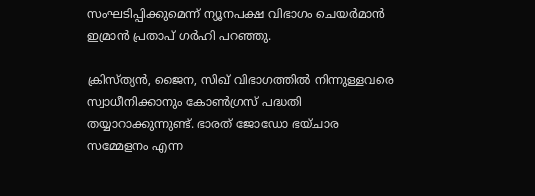സംഘടിപ്പിക്കുമെന്ന് ന്യൂനപക്ഷ വിഭാഗം ചെയര്‍മാന്‍ ഇമ്രാന്‍ പ്രതാപ് ഗര്‍ഹി പറഞ്ഞു.

ക്രിസ്ത്യന്‍, ജൈന, സിഖ് വിഭാഗത്തില്‍ നിന്നുള്ളവരെ സ്വാധീനിക്കാനും കോണ്‍ഗ്രസ് പദ്ധതി തയ്യാറാക്കുന്നുണ്ട്. ഭാരത് ജോഡോ ഭയ്ചാര സമ്മേളനം എന്ന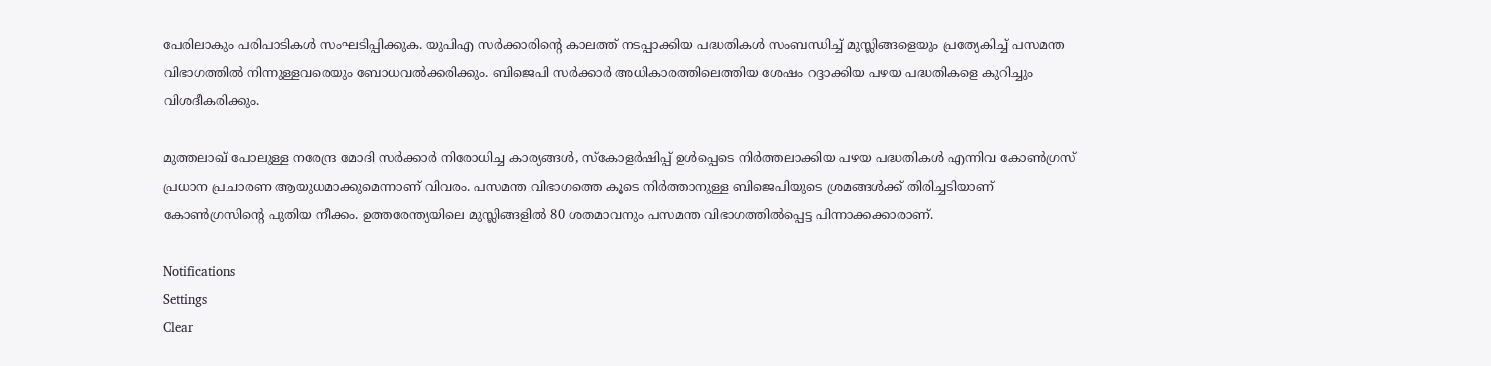പേരിലാകും പരിപാടികള്‍ സംഘടിപ്പിക്കുക. യുപിഎ സര്‍ക്കാരിന്റെ കാലത്ത് നടപ്പാക്കിയ പദ്ധതികള്‍ സംബന്ധിച്ച് മുസ്ലിങ്ങളെയും പ്രത്യേകിച്ച് പസമന്ത വിഭാഗത്തില്‍ നിന്നുള്ളവരെയും ബോധവല്‍ക്കരിക്കും. ബിജെപി സര്‍ക്കാര്‍ അധികാരത്തിലെത്തിയ ശേഷം റദ്ദാക്കിയ പഴയ പദ്ധതികളെ കുറിച്ചും വിശദീകരിക്കും.

മുത്തലാഖ് പോലുള്ള നരേന്ദ്ര മോദി സര്‍ക്കാര്‍ നിരോധിച്ച കാര്യങ്ങള്‍, സ്‌കോളര്‍ഷിപ്പ് ഉള്‍പ്പെടെ നിര്‍ത്തലാക്കിയ പഴയ പദ്ധതികള്‍ എന്നിവ കോണ്‍ഗ്രസ് പ്രധാന പ്രചാരണ ആയുധമാക്കുമെന്നാണ് വിവരം. പസമന്ത വിഭാഗത്തെ കൂടെ നിര്‍ത്താനുള്ള ബിജെപിയുടെ ശ്രമങ്ങള്‍ക്ക് തിരിച്ചടിയാണ് കോണ്‍ഗ്രസിന്റെ പുതിയ നീക്കം. ഉത്തരേന്ത്യയിലെ മുസ്ലിങ്ങളില്‍ 80 ശതമാവനും പസമന്ത വിഭാഗത്തില്‍പ്പെട്ട പിന്നാക്കക്കാരാണ്.

Notifications
Settings
Clear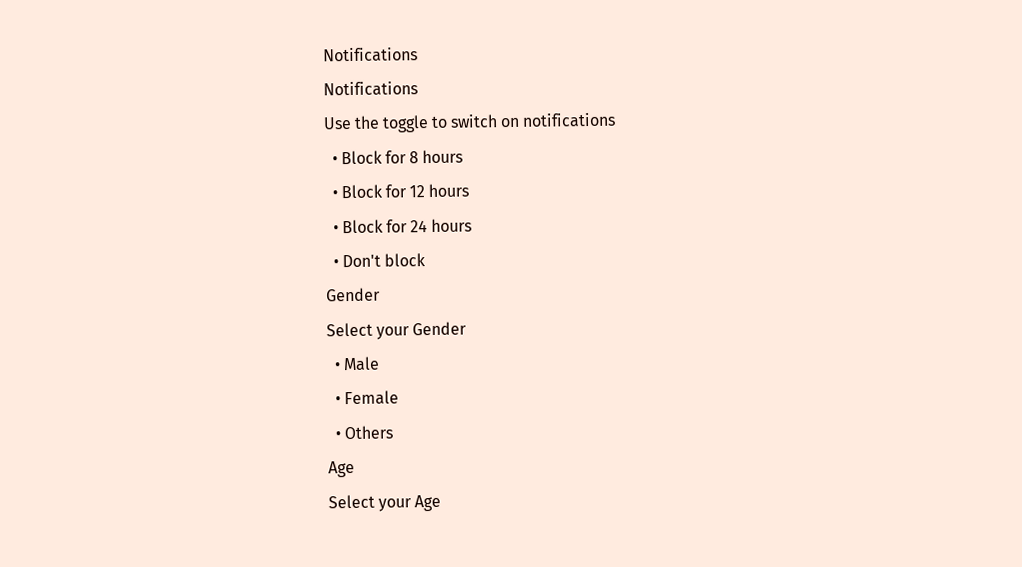Notifications
Notifications
Use the toggle to switch on notifications
  • Block for 8 hours
  • Block for 12 hours
  • Block for 24 hours
  • Don't block
Gender
Select your Gender
  • Male
  • Female
  • Others
Age
Select your Age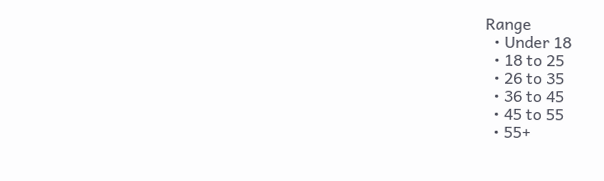Range
  • Under 18
  • 18 to 25
  • 26 to 35
  • 36 to 45
  • 45 to 55
  • 55+